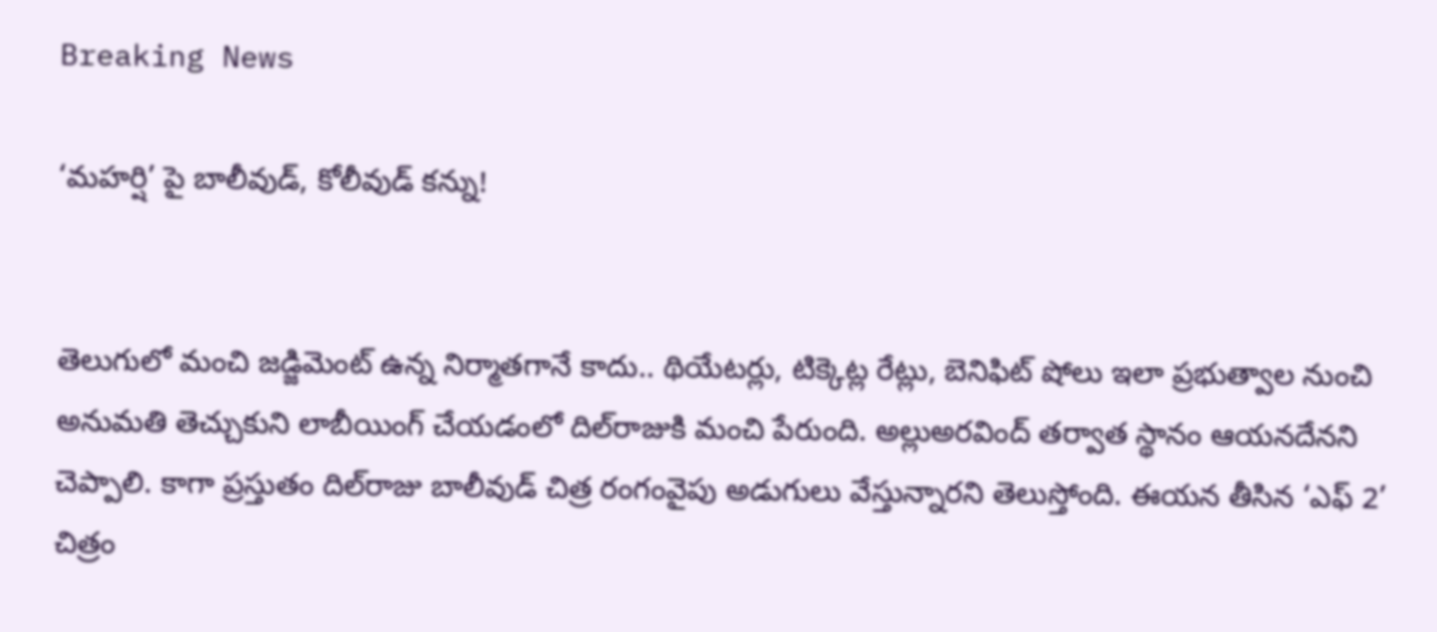Breaking News

‘మహర్షి’ పై బాలీవుడ్‌, కోలీవుడ్ కన్ను!


తెలుగులో మంచి జడ్జిమెంట్‌ ఉన్న నిర్మాతగానే కాదు.. థియేటర్లు, టిక్కెట్ల రేట్లు, బెనిఫిట్‌ షోలు ఇలా ప్రభుత్వాల నుంచి అనుమతి తెచ్చుకుని లాబీయింగ్‌ చేయడంలో దిల్‌రాజుకి మంచి పేరుంది. అల్లుఅరవింద్‌ తర్వాత స్థానం ఆయనదేనని చెప్పాలి. కాగా ప్రస్తుతం దిల్‌రాజు బాలీవుడ్‌ చిత్ర రంగంవైపు అడుగులు వేస్తున్నారని తెలుస్తోంది. ఈయన తీసిన ‘ఎఫ్‌ 2’ చిత్రం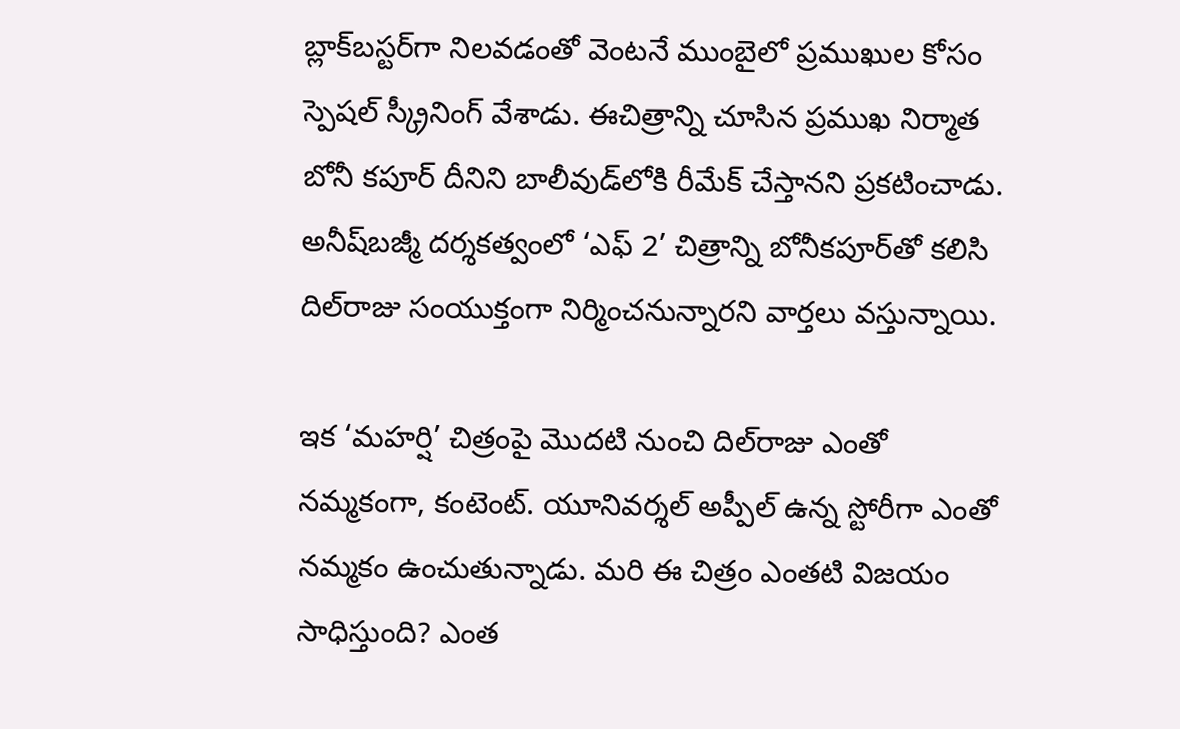బ్లాక్‌బస్టర్‌గా నిలవడంతో వెంటనే ముంబైలో ప్రముఖుల కోసం స్పెషల్‌ స్క్రీనింగ్‌ వేశాడు. ఈచిత్రాన్ని చూసిన ప్రముఖ నిర్మాత బోనీ కపూర్‌ దీనిని బాలీవుడ్‌లోకి రీమేక్‌ చేస్తానని ప్రకటించాడు. అనీష్‌బజ్మీ దర్శకత్వంలో ‘ఎఫ్‌ 2’ చిత్రాన్ని బోనీకపూర్‌తో కలిసి దిల్‌రాజు సంయుక్తంగా నిర్మించనున్నారని వార్తలు వస్తున్నాయి.

ఇక ‘మహర్షి’ చిత్రంపై మొదటి నుంచి దిల్‌రాజు ఎంతో నమ్మకంగా, కంటెంట్‌. యూనివర్శల్‌ అప్పీల్‌ ఉన్న స్టోరీగా ఎంతో నమ్మకం ఉంచుతున్నాడు. మరి ఈ చిత్రం ఎంతటి విజయం సాధిస్తుంది? ఎంత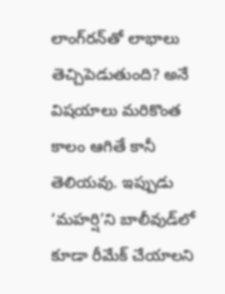లాంగ్‌రన్‌తో లాభాలు తెచ్చిపెడుతుంది? అనే విషయాలు మరికొంత కాలం ఆగితే కానీ తెలియవు. ఇప్పుడు ‘మహర్షి’ని బాలీవుడ్‌లో కూడా రీమేక్‌ చేయాలని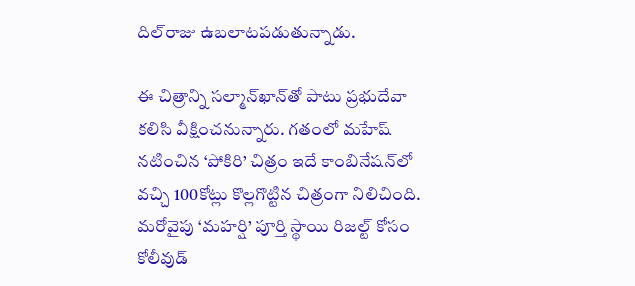దిల్‌రాజు ఉబలాటపడుతున్నాడు.

ఈ చిత్రాన్ని సల్మాన్‌ఖాన్‌తో పాటు ప్రభుదేవా కలిసి వీక్షించనున్నారు. గతంలో మహేష్‌ నటించిన ‘పోకిరి’ చిత్రం ఇదే కాంబినేషన్‌లో వచ్చి 100కోట్లు కొల్లగొట్టిన చిత్రంగా నిలిచింది. మరోవైపు ‘మహర్షి’ పూర్తి స్థాయి రిజల్ట్‌ కోసం కోలీవుడ్‌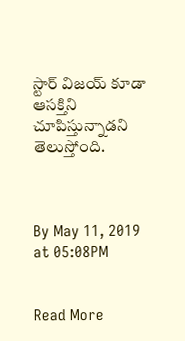స్టార్‌ విజయ్‌ కూడా ఆసక్తిని చూపిస్తున్నాడని తెలుస్తోంది.



By May 11, 2019 at 05:08PM


Read More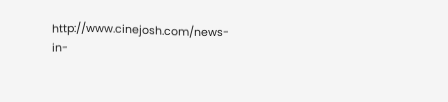http://www.cinejosh.com/news-in-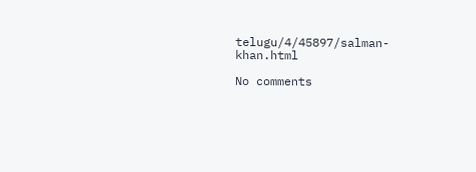telugu/4/45897/salman-khan.html

No comments